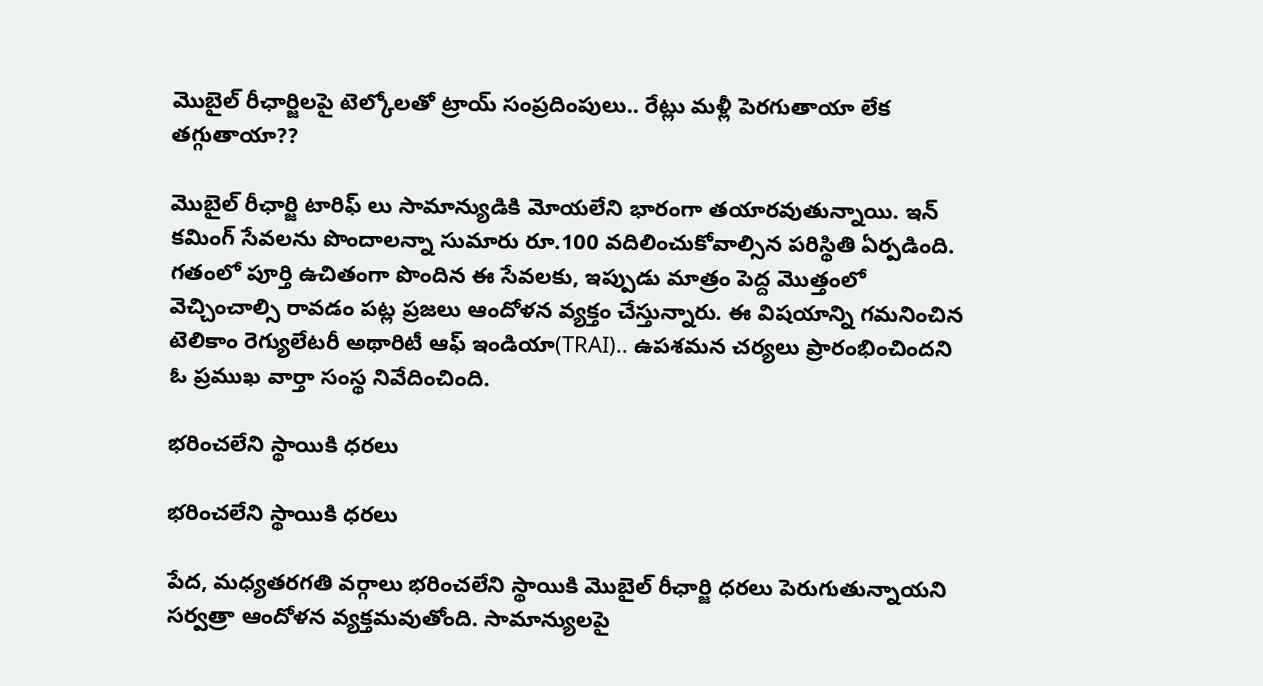మొబైల్ రీఛార్జిలపై టెల్కోలతో ట్రాయ్ సంప్రదింపులు.. రేట్లు మళ్లీ పెరగుతాయా లేక తగ్గుతాయా??

మొబైల్ రీఛార్జి టారిఫ్‌ లు సామాన్యుడికి మోయలేని భారంగా తయారవుతున్నాయి. ఇన్‌ కమింగ్ సేవలను పొందాలన్నా సుమారు రూ.100 వదిలించుకోవాల్సిన పరిస్థితి ఏర్పడింది. గతంలో పూర్తి ఉచితంగా పొందిన ఈ సేవలకు, ఇప్పుడు మాత్రం పెద్ద మొత్తంలో వెచ్చించాల్సి రావడం పట్ల ప్రజలు ఆందోళన వ్యక్తం చేస్తున్నారు. ఈ విషయాన్ని గమనించిన టెలికాం రెగ్యులేటరీ అథారిటీ ఆఫ్ ఇండియా(TRAI).. ఉపశమన చర్యలు ప్రారంభించిందని ఓ ప్రముఖ వార్తా సంస్థ నివేదించింది.

భరించలేని స్థాయికి ధరలు

భరించలేని స్థాయికి ధరలు

పేద, మధ్యతరగతి వర్గాలు భరించలేని స్థాయికి మొబైల్ రీఛార్జి ధరలు పెరుగుతున్నాయని సర్వత్రా ఆందోళన వ్యక్తమవుతోంది. సామాన్యులపై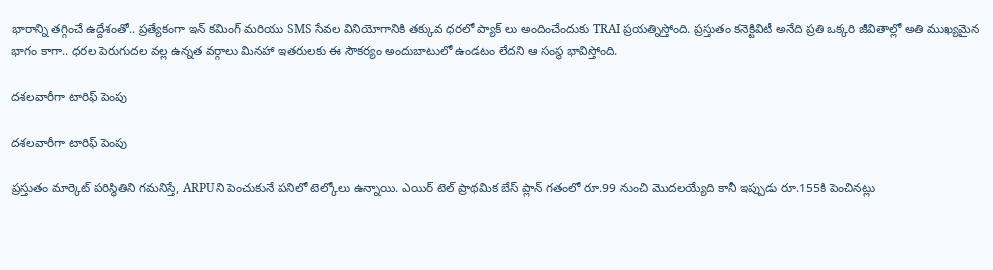భారాన్ని తగ్గించే ఉద్దేశంతో.. ప్రత్యేకంగా ఇన్‌ కమింగ్ మరియు SMS సేవల వినియోగానికి తక్కువ ధరలో ప్యాక్‌ లు అందించేందుకు TRAI ప్రయత్నిస్తోంది. ప్రస్తుతం కనెక్టివిటీ అనేది ప్రతి ఒక్కరి జీవితాల్లో అతి ముఖ్యమైన భాగం కాగా.. ధరల పెరుగుదల వల్ల ఉన్నత వర్గాలు మినహా ఇతరులకు ఈ సౌకర్యం అందుబాటులో ఉండటం లేదని ఆ సంస్థ భావిస్తోంది.

దశలవారీగా టారిఫ్ పెంపు

దశలవారీగా టారిఫ్ పెంపు

ప్రస్తుతం మార్కెట్ పరిస్థితిని గమనిస్తే, ARPUని పెంచుకునే పనిలో టెల్కోలు ఉన్నాయి. ఎయిర్‌ టెల్‌ ప్రాథమిక బేస్ ప్లాన్‌ గతంలో రూ.99 నుంచి మొదలయ్యేది కానీ ఇప్పుడు రూ.155కి పెంచినట్లు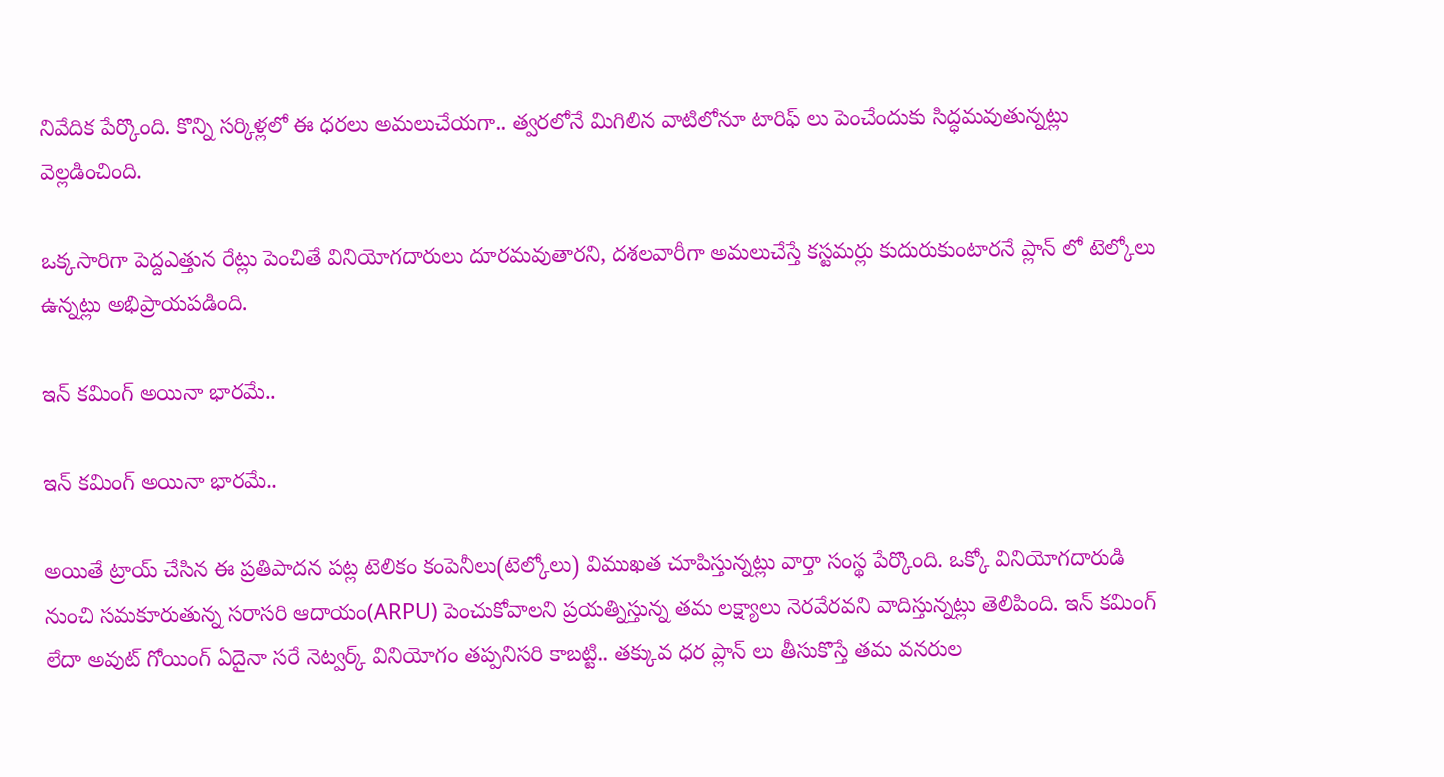నివేదిక పేర్కొంది. కొన్ని సర్కిళ్లలో ఈ ధరలు అమలుచేయగా.. త్వరలోనే మిగిలిన వాటిలోనూ టారిఫ్ లు పెంచేందుకు సిద్ధమవుతున్నట్లు వెల్లడించింది.

ఒక్కసారిగా పెద్దఎత్తున రేట్లు పెంచితే వినియోగదారులు దూరమవుతారని, దశలవారీగా అమలుచేస్తే కస్టమర్లు కుదురుకుంటారనే ప్లాన్‌ లో టెల్కోలు ఉన్నట్లు అభిప్రాయపడింది.

ఇన్‌ కమింగ్ అయినా భారమే..

ఇన్‌ కమింగ్ అయినా భారమే..

అయితే ట్రాయ్ చేసిన ఈ ప్రతిపాదన పట్ల టెలికం కంపెనీలు(టెల్కోలు) విముఖత చూపిస్తున్నట్లు వార్తా సంస్థ పేర్కొంది. ఒక్కో వినియోగదారుడి నుంచి సమకూరుతున్న సరాసరి ఆదాయం(ARPU) పెంచుకోవాలని ప్రయత్నిస్తున్న తమ లక్ష్యాలు నెరవేరవని వాదిస్తున్నట్లు తెలిపింది. ఇన్‌ కమింగ్ లేదా అవుట్ గోయింగ్ ఏదైనా సరే నెట్వర్క్ వినియోగం తప్పనిసరి కాబట్టి.. తక్కువ ధర ప్లాన్‌ లు తీసుకొస్తే తమ వనరుల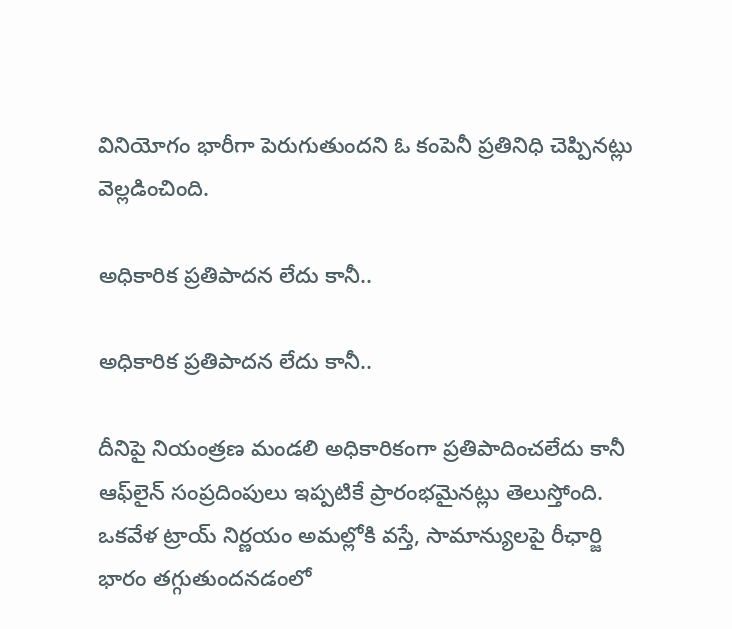వినియోగం భారీగా పెరుగుతుందని ఓ కంపెనీ ప్రతినిధి చెప్పినట్లు వెల్లడించింది.

అధికారిక ప్రతిపాదన లేదు కానీ..

అధికారిక ప్రతిపాదన లేదు కానీ..

దీనిపై నియంత్రణ మండలి అధికారికంగా ప్రతిపాదించలేదు కానీ ఆఫ్‌లైన్ సంప్రదింపులు ఇప్పటికే ప్రారంభమైనట్లు తెలుస్తోంది. ఒకవేళ ట్రాయ్ నిర్ణయం అమల్లోకి వస్తే, సామాన్యులపై రీఛార్జి భారం తగ్గుతుందనడంలో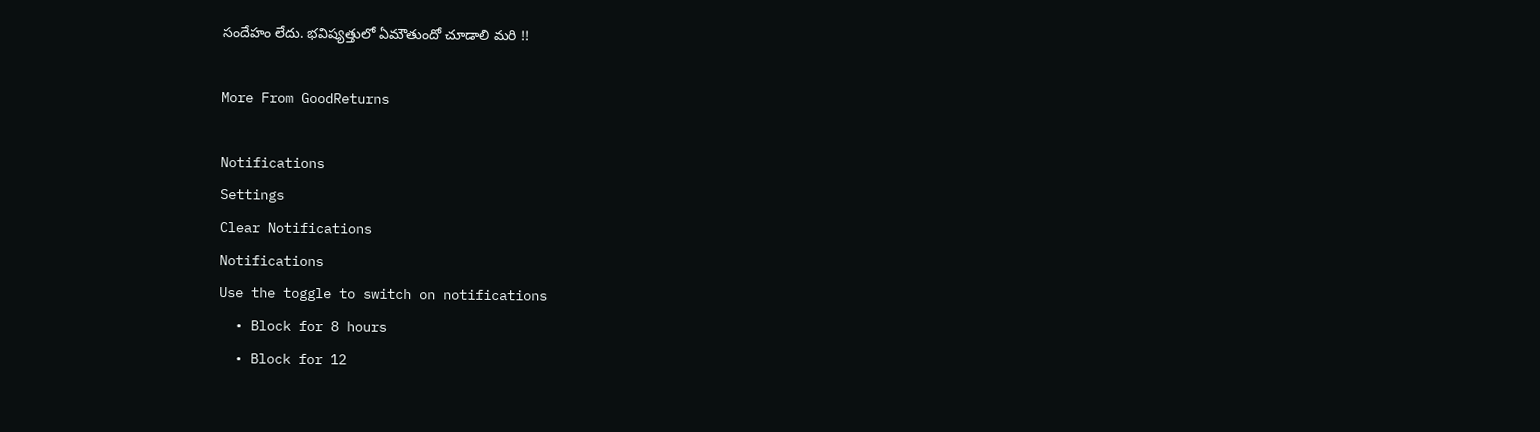సందేహం లేదు. భవిష్యత్తులో ఏమౌతుందో చూడాలి మరి !!

More From GoodReturns

Notifications
Settings
Clear Notifications
Notifications
Use the toggle to switch on notifications
  • Block for 8 hours
  • Block for 12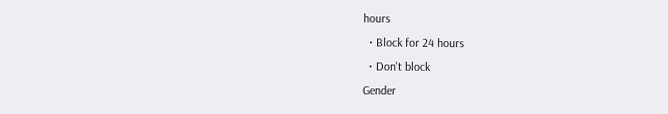hours
  • Block for 24 hours
  • Don't block
Gender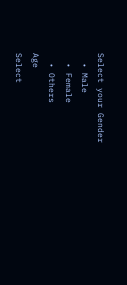Select your Gender
  • Male
  • Female
  • Others
Age
Select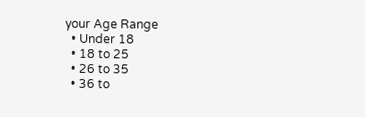your Age Range
  • Under 18
  • 18 to 25
  • 26 to 35
  • 36 to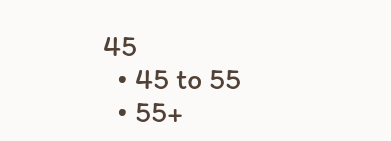45
  • 45 to 55
  • 55+